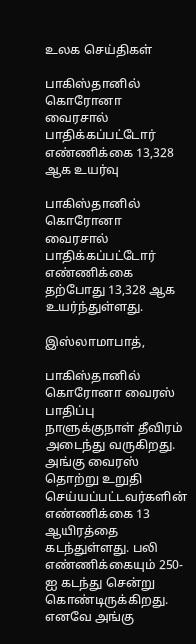உலக செய்திகள்

பாகிஸ்தானில் கொரோனா வைரசால் பாதிக்கப்பட்டோர் எண்ணிக்கை 13,328 ஆக உயர்வு

பாகிஸ்தானில் கொரோனா வைரசால் பாதிக்கப்பட்டோர் எண்ணிக்கை தற்போது 13,328 ஆக உயர்ந்துள்ளது.

இஸ்லாமாபாத்,

பாகிஸ்தானில் கொரோனா வைரஸ் பாதிப்பு நாளுக்குநாள் தீவிரம் அடைந்து வருகிறது. அங்கு வைரஸ் தொற்று உறுதி செய்யப்பட்டவர்களின் எண்ணிக்கை 13 ஆயிரத்தை கடந்துள்ளது. பலி எண்ணிக்கையும் 250-ஐ கடந்து சென்று கொண்டிருக்கிறது. எனவே அங்கு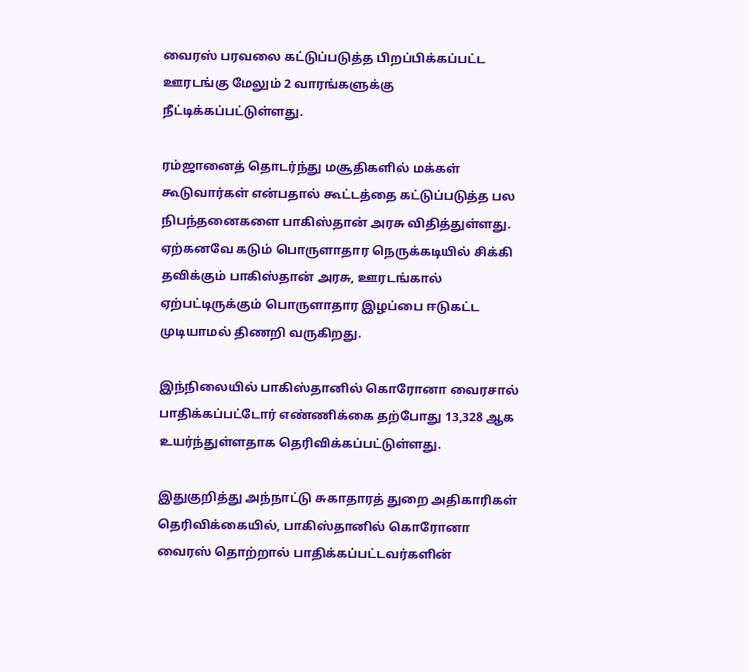வைரஸ் பரவலை கட்டுப்படுத்த பிறப்பிக்கப்பட்ட ஊரடங்கு மேலும் 2 வாரங்களுக்கு நீட்டிக்கப்பட்டுள்ளது.

ரம்ஜானைத் தொடர்ந்து மசூதிகளில் மக்கள் கூடுவார்கள் என்பதால் கூட்டத்தை கட்டுப்படுத்த பல நிபந்தனைகளை பாகிஸ்தான் அரசு விதித்துள்ளது. ஏற்கனவே கடும் பொருளாதார நெருக்கடியில் சிக்கி தவிக்கும் பாகிஸ்தான் அரசு, ஊரடங்கால் ஏற்பட்டிருக்கும் பொருளாதார இழப்பை ஈடுகட்ட முடியாமல் திணறி வருகிறது.

இந்நிலையில் பாகிஸ்தானில் கொரோனா வைரசால் பாதிக்கப்பட்டோர் எண்ணிக்கை தற்போது 13,328 ஆக உயர்ந்துள்ளதாக தெரிவிக்கப்பட்டுள்ளது.

இதுகுறித்து அந்நாட்டு சுகாதாரத் துறை அதிகாரிகள் தெரிவிக்கையில், பாகிஸ்தானில் கொரோனா வைரஸ் தொற்றால் பாதிக்கப்பட்டவர்களின்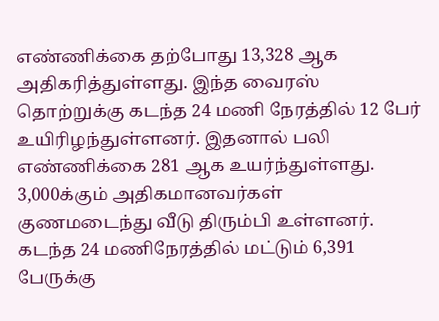எண்ணிக்கை தற்போது 13,328 ஆக அதிகரித்துள்ளது. இந்த வைரஸ் தொற்றுக்கு கடந்த 24 மணி நேரத்தில் 12 பேர் உயிரிழந்துள்ளனர். இதனால் பலி எண்ணிக்கை 281 ஆக உயர்ந்துள்ளது. 3,000க்கும் அதிகமானவர்கள் குணமடைந்து வீடு திரும்பி உள்ளனர். கடந்த 24 மணிநேரத்தில் மட்டும் 6,391 பேருக்கு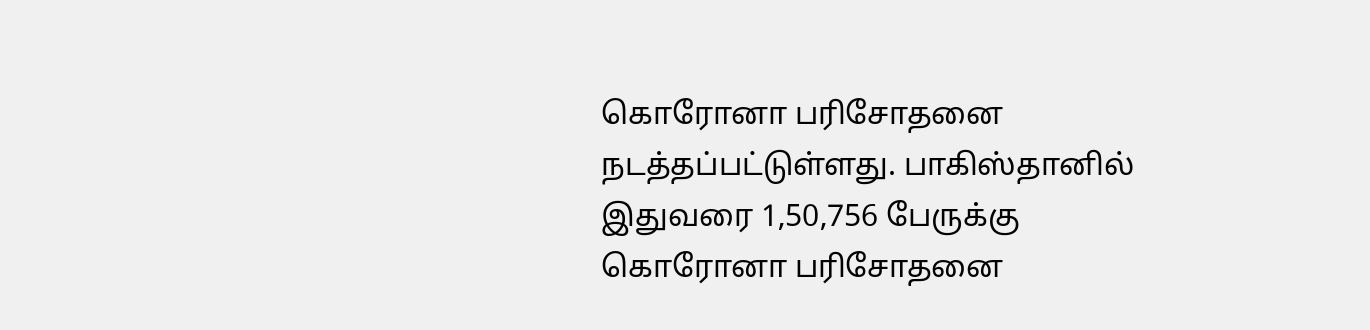கொரோனா பரிசோதனை நடத்தப்பட்டுள்ளது. பாகிஸ்தானில் இதுவரை 1,50,756 பேருக்கு கொரோனா பரிசோதனை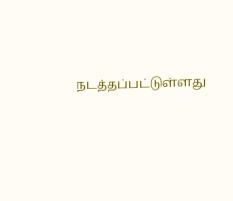நடத்தப்பட்டுள்ளது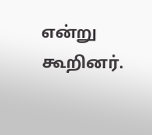என்று கூறினர்.